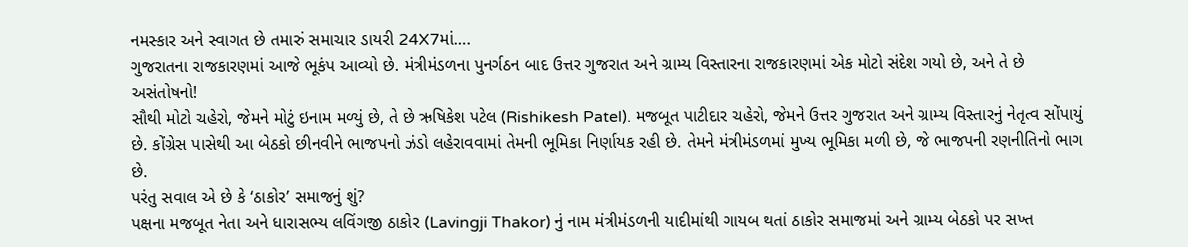નમસ્કાર અને સ્વાગત છે તમારું સમાચાર ડાયરી 24X7માં….
ગુજરાતના રાજકારણમાં આજે ભૂકંપ આવ્યો છે. મંત્રીમંડળના પુનર્ગઠન બાદ ઉત્તર ગુજરાત અને ગ્રામ્ય વિસ્તારના રાજકારણમાં એક મોટો સંદેશ ગયો છે, અને તે છે અસંતોષનો!
સૌથી મોટો ચહેરો, જેમને મોટું ઇનામ મળ્યું છે, તે છે ઋષિકેશ પટેલ (Rishikesh Patel). મજબૂત પાટીદાર ચહેરો, જેમને ઉત્તર ગુજરાત અને ગ્રામ્ય વિસ્તારનું નેતૃત્વ સોંપાયું છે. કોંગ્રેસ પાસેથી આ બેઠકો છીનવીને ભાજપનો ઝંડો લહેરાવવામાં તેમની ભૂમિકા નિર્ણાયક રહી છે. તેમને મંત્રીમંડળમાં મુખ્ય ભૂમિકા મળી છે, જે ભાજપની રણનીતિનો ભાગ છે.
પરંતુ સવાલ એ છે કે ‘ઠાકોર’ સમાજનું શું?
પક્ષના મજબૂત નેતા અને ધારાસભ્ય લવિંગજી ઠાકોર (Lavingji Thakor) નું નામ મંત્રીમંડળની યાદીમાંથી ગાયબ થતાં ઠાકોર સમાજમાં અને ગ્રામ્ય બેઠકો પર સખ્ત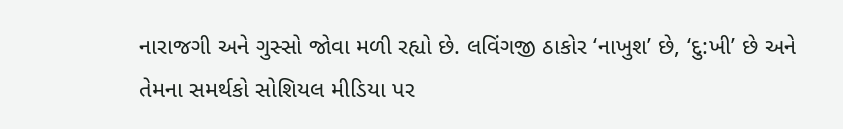નારાજગી અને ગુસ્સો જોવા મળી રહ્યો છે. લવિંગજી ઠાકોર ‘નાખુશ’ છે, ‘દુ:ખી’ છે અને તેમના સમર્થકો સોશિયલ મીડિયા પર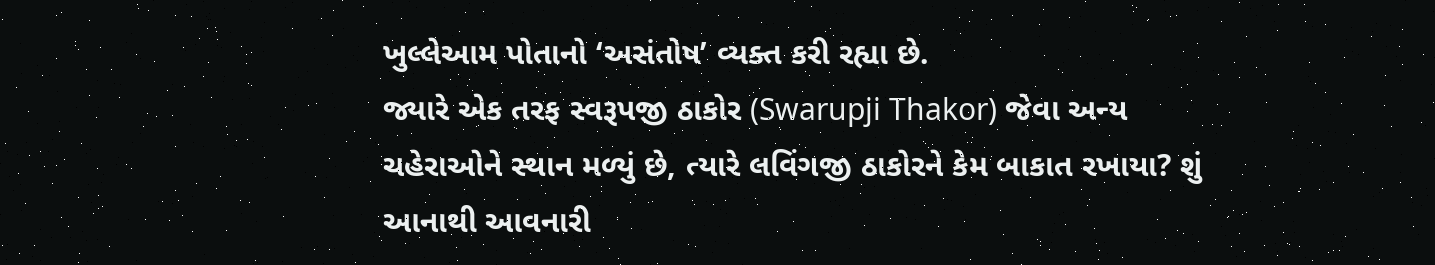ખુલ્લેઆમ પોતાનો ‘અસંતોષ’ વ્યક્ત કરી રહ્યા છે.
જ્યારે એક તરફ સ્વરૂપજી ઠાકોર (Swarupji Thakor) જેવા અન્ય ચહેરાઓને સ્થાન મળ્યું છે, ત્યારે લવિંગજી ઠાકોરને કેમ બાકાત રખાયા? શું આનાથી આવનારી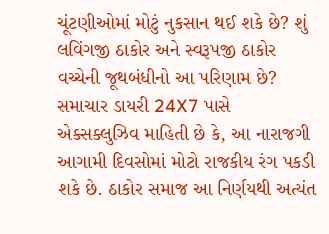ચૂંટણીઓમાં મોટું નુકસાન થઈ શકે છે? શું લવિંગજી ઠાકોર અને સ્વરૂપજી ઠાકોર વચ્ચેની જૂથબંધીનો આ પરિણામ છે?
સમાચાર ડાયરી 24X7 પાસે એક્સક્લુઝિવ માહિતી છે કે, આ નારાજગી આગામી દિવસોમાં મોટો રાજકીય રંગ પકડી શકે છે. ઠાકોર સમાજ આ નિર્ણયથી અત્યંત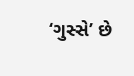‘ગુસ્સે’ છે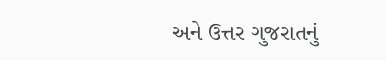અને ઉત્તર ગુજરાતનું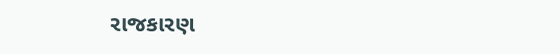રાજકારણ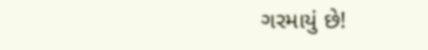ગરમાયું છે!